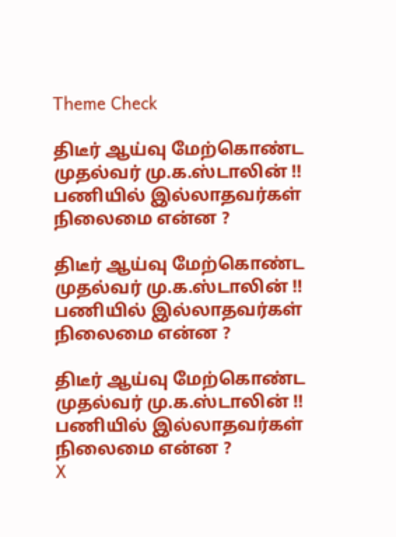Theme Check

திடீர் ஆய்வு மேற்கொண்ட முதல்வர் மு.க.ஸ்டாலின் !! பணியில் இல்லாதவர்கள் நிலைமை என்ன ?

திடீர் ஆய்வு மேற்கொண்ட முதல்வர் மு.க.ஸ்டாலின் !! பணியில் இல்லாதவர்கள் நிலைமை என்ன ?

திடீர் ஆய்வு மேற்கொண்ட முதல்வர் மு.க.ஸ்டாலின் !! பணியில் இல்லாதவர்கள் நிலைமை என்ன ?
X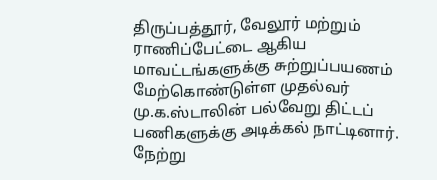திருப்பத்தூர், வேலூர் மற்றும் ராணிப்பேட்டை ஆகிய மாவட்டங்களுக்கு சுற்றுப்பயணம் மேற்கொண்டுள்ள முதல்வர் மு.க.ஸ்டாலின் பல்வேறு திட்டப் பணிகளுக்கு அடிக்கல் நாட்டினார். நேற்று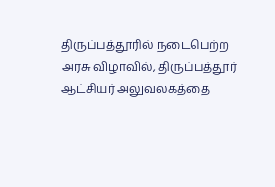திருப்பத்தூரில் நடைபெற்ற அரசு விழாவில், திருப்பத்தூர் ஆட்சியர் அலுவலகத்தை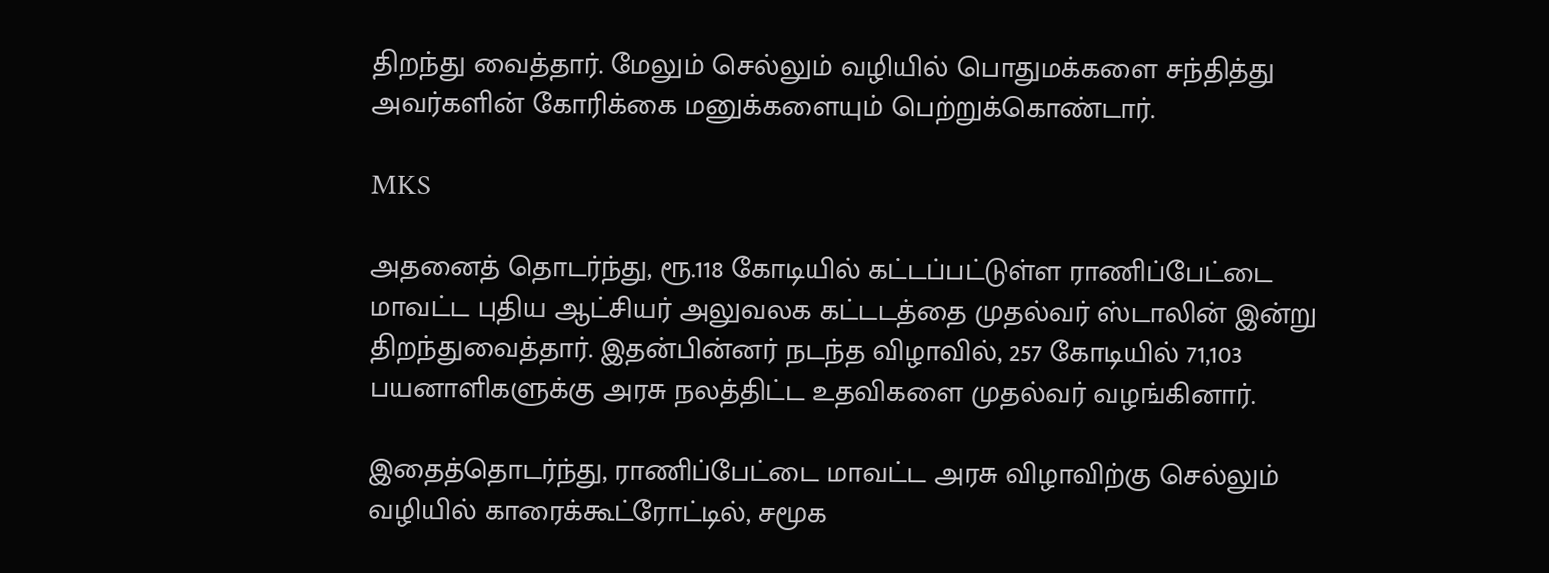திறந்து வைத்தார். மேலும் செல்லும் வழியில் பொதுமக்களை சந்தித்து அவர்களின் கோரிக்கை மனுக்களையும் பெற்றுக்கொண்டார்.

MKS

அதனைத் தொடர்ந்து, ரூ.118 கோடியில் கட்டப்பட்டுள்ள ராணிப்பேட்டை மாவட்ட புதிய ஆட்சியர் அலுவலக கட்டடத்தை முதல்வர் ஸ்டாலின் இன்று திறந்துவைத்தார். இதன்பின்னர் நடந்த விழாவில், 257 கோடியில் 71,103 பயனாளிகளுக்கு அரசு நலத்திட்ட உதவிகளை முதல்வர் வழங்கினார்.

இதைத்தொடர்ந்து, ராணிப்பேட்டை மாவட்ட அரசு விழாவிற்கு செல்லும் வழியில் காரைக்கூட்ரோட்டில், சமூக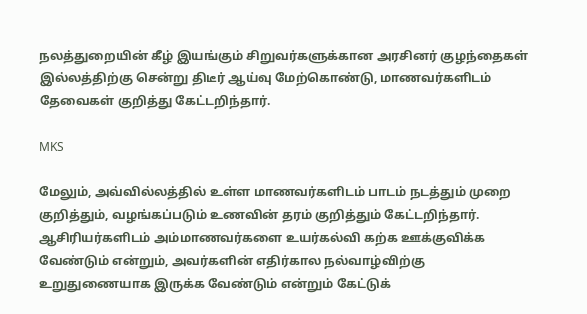நலத்துறையின் கீழ் இயங்கும் சிறுவர்களுக்கான அரசினர் குழந்தைகள் இல்லத்திற்கு சென்று திடீர் ஆய்வு மேற்கொண்டு, மாணவர்களிடம் தேவைகள் குறித்து கேட்டறிந்தார்.

MKS

மேலும், அவ்வில்லத்தில் உள்ள மாணவர்களிடம் பாடம் நடத்தும் முறை குறித்தும், வழங்கப்படும் உணவின் தரம் குறித்தும் கேட்டறிந்தார். ஆசிரியர்களிடம் அம்மாணவர்களை உயர்கல்வி கற்க ஊக்குவிக்க வேண்டும் என்றும், அவர்களின் எதிர்கால நல்வாழ்விற்கு உறுதுணையாக இருக்க வேண்டும் என்றும் கேட்டுக்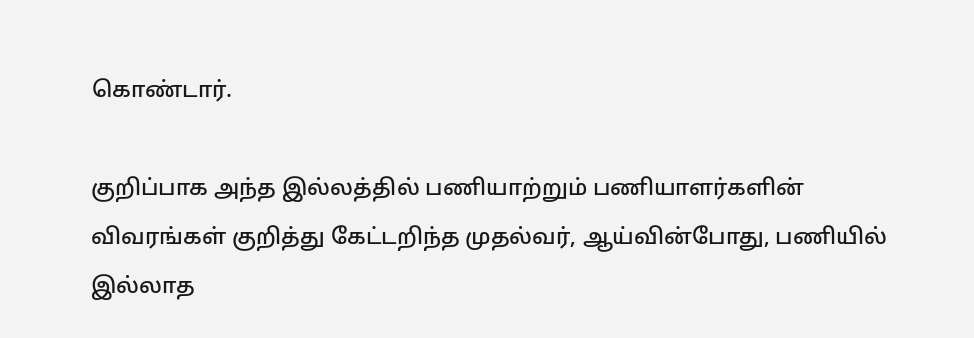கொண்டார்.

குறிப்பாக அந்த இல்லத்தில் பணியாற்றும் பணியாளர்களின் விவரங்கள் குறித்து கேட்டறிந்த முதல்வர், ஆய்வின்போது, பணியில் இல்லாத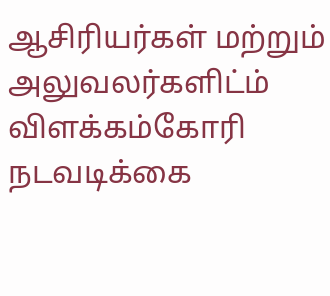ஆசிரியர்கள் மற்றும் அலுவலர்களிட்ம் விளக்கம்கோரி நடவடிக்கை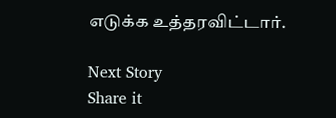எடுக்க உத்தரவிட்டார்.

Next Story
Share it